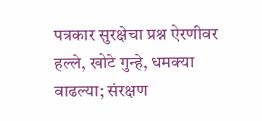पत्रकार सुरक्षेचा प्रश्न ऐरणीवर हल्ले, खोटे गुन्हे, धमक्या वाढल्या; संरक्षण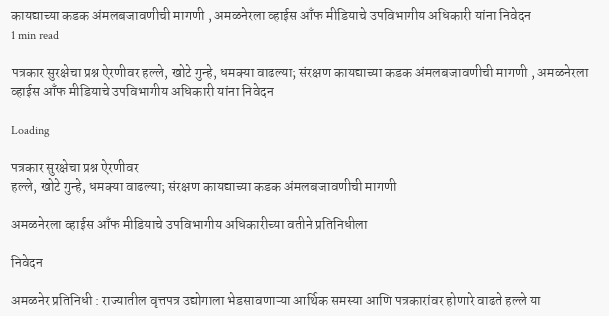कायद्याच्या कडक अंमलबजावणीची मागणी , अमळनेरला व्हाईस आँफ मीडियाचे उपविभागीय अधिकारी यांना निवेदन
1 min read

पत्रकार सुरक्षेचा प्रश्न ऐरणीवर हल्ले, खोटे गुन्हे, धमक्या वाढल्या; संरक्षण कायद्याच्या कडक अंमलबजावणीची मागणी , अमळनेरला व्हाईस आँफ मीडियाचे उपविभागीय अधिकारी यांना निवेदन

Loading

पत्रकार सुरक्षेचा प्रश्न ऐरणीवर
हल्ले, खोटे गुन्हे, धमक्या वाढल्या; संरक्षण कायद्याच्या कडक अंमलबजावणीची मागणी

अमळनेरला व्हाईस आँफ मीडियाचे उपविभागीय अधिकारीच्या वतीने प्रतिनिधीला

निवेदन

अमळनेर प्रतिनिधी : राज्यातील वृत्तपत्र उद्योगाला भेडसावणाऱ्या आर्थिक समस्या आणि पत्रकारांवर होणारे वाढते हल्ले या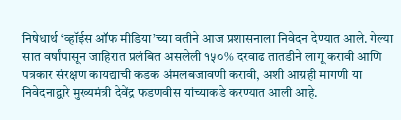निषेधार्थ ‘व्हॉईस ऑफ मीडिया’च्या वतीने आज प्रशासनाला निवेदन देण्यात आले. गेल्या सात वर्षांपासून जाहिरात प्रलंबित असलेली १५०% दरवाढ तातडीने लागू करावी आणि पत्रकार संरक्षण कायद्याची कडक अंमलबजावणी करावी, अशी आग्रही मागणी या निवेदनाद्वारे मुख्यमंत्री देवेंद्र फडणवीस यांच्याकडे करण्यात आली आहे.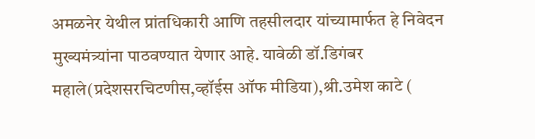अमळनेर येथील प्रांतधिकारी आणि तहसीलदार यांच्यामार्फत हे निवेदन मुख्यमंत्र्यांना पाठवण्यात येणार आहे. यावेळी डॉ.डिगंबर महाले(प्रदेशसरचिटणीस,व्हॉईस ऑफ मीडिया),श्री.उमेश काटे (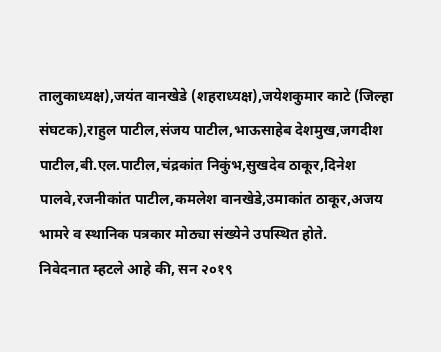तालुकाध्यक्ष),जयंत वानखेडे (शहराध्यक्ष),जयेशकुमार काटे (जिल्हा संघटक),राहुल पाटील,संजय पाटील,भाऊसाहेब देशमुख,जगदीश पाटील,बी.एल.पाटील,चंद्रकांत निकुंभ,सुखदेव ठाकूर,दिनेश पालवे,रजनीकांत पाटील,कमलेश वानखेडे,उमाकांत ठाकूर,अजय भामरे व स्थानिक पत्रकार मोठ्या संख्येने उपस्थित होते.
निवेदनात म्हटले आहे की, सन २०१९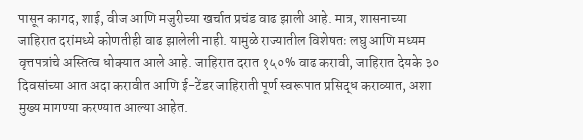पासून कागद, शाई, वीज आणि मजुरीच्या खर्चात प्रचंड वाढ झाली आहे. मात्र, शासनाच्या जाहिरात दरांमध्ये कोणतीही वाढ झालेली नाही. यामुळे राज्यातील विशेषतः लघु आणि मध्यम वृत्तपत्रांचे अस्तित्व धोक्यात आले आहे. जाहिरात दरात १५०% वाढ करावी, जाहिरात देयके ३० दिवसांच्या आत अदा करावीत आणि ई-टेंडर जाहिराती पूर्ण स्वरूपात प्रसिद्ध कराव्यात, अशा मुख्य मागण्या करण्यात आल्या आहेत.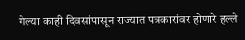गेल्या काही दिवसांपासून राज्यात पत्रकारांवर होणारे हल्ले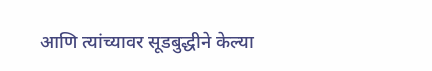आणि त्यांच्यावर सूडबुद्धीने केल्या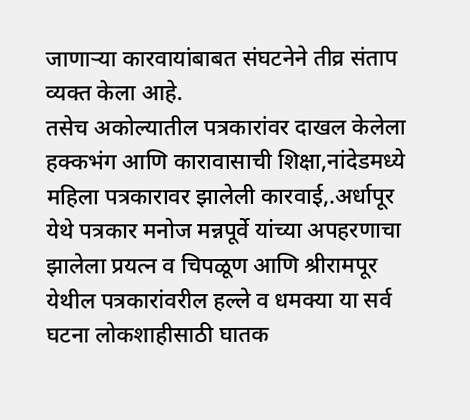जाणाऱ्या कारवायांबाबत संघटनेने तीव्र संताप व्यक्त केला आहे.
तसेच अकोल्यातील पत्रकारांवर दाखल केलेला हक्कभंग आणि कारावासाची शिक्षा,नांदेडमध्ये महिला पत्रकारावर झालेली कारवाई,.अर्धापूर येथे पत्रकार मनोज मन्नपूर्वे यांच्या अपहरणाचा झालेला प्रयत्न व चिपळूण आणि श्रीरामपूर येथील पत्रकारांवरील हल्ले व धमक्या या सर्व घटना लोकशाहीसाठी घातक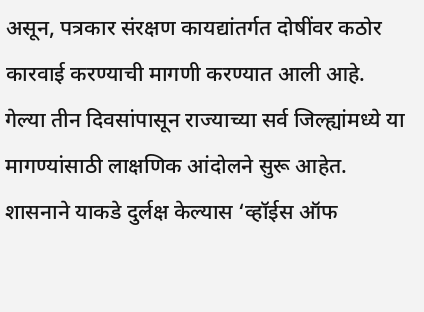असून, पत्रकार संरक्षण कायद्यांतर्गत दोषींवर कठोर कारवाई करण्याची मागणी करण्यात आली आहे.
गेल्या तीन दिवसांपासून राज्याच्या सर्व जिल्ह्यांमध्ये या मागण्यांसाठी लाक्षणिक आंदोलने सुरू आहेत. शासनाने याकडे दुर्लक्ष केल्यास ‘व्हॉईस ऑफ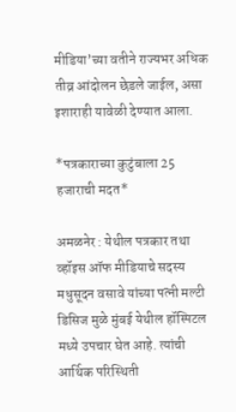मीडिया’च्या वतीने राज्यभर अधिक तीव्र आंदोलन छेडले जाईल, असा इशाराही यावेळी देण्यात आला.

*पत्रकाराच्या कुटुंबाला 25 हजाराची मदत*

अमळनेर : येथील पत्रकार तथा व्हॉइस ऑफ मीडियाचे सदस्य मधुसूदन वसावे यांच्या पत्नी मल्टी डिसिज मुळे मुंबई येथील हॉस्पिटल मध्ये उपचार घेत आहे. त्यांची आर्थिक परिस्थिती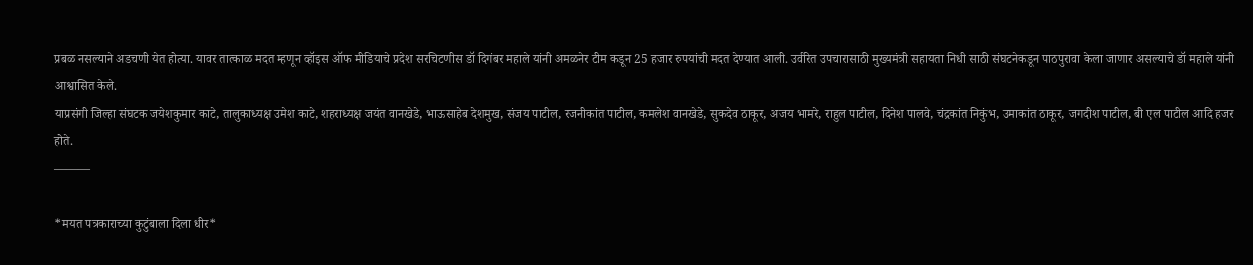प्रबळ नसल्याने अडचणी येत होत्या. यावर तात्काळ मदत म्हणून व्हॉइस ऑफ मीडियाचे प्रदेश सरचिटणीस डॉ दिगंबर महाले यांनी अमळनेर टीम कडून 25 हजार रुपयांची मदत देण्यात आली. उर्वरित उपचारासाठी मुख्यमंत्री सहायता निधी साठी संघटनेकडून पाठपुरावा केला जाणार असल्याचे डॉ महाले यांनी आश्वासित केले.
याप्रसंगी जिल्हा संघटक जयेशकुमार काटे, तालुकाध्यक्ष उमेश काटे, शहराध्यक्ष जयंत वानखेडे, भाऊसाहेब देशमुख, संजय पाटील, रजनीकांत पाटील, कमलेश वानखेडे, सुकदेव ठाकूर, अजय भामरे, राहुल पाटील, दिनेश पालवे, चंद्रकांत निकुंभ, उमाकांत ठाकूर, जगदीश पाटील, बी एल पाटील आदि हजर होते.
———

*मयत पत्रकाराच्या कुटुंबाला दिला धीर*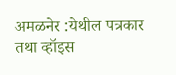अमळनेर :येथील पत्रकार तथा व्हॉइस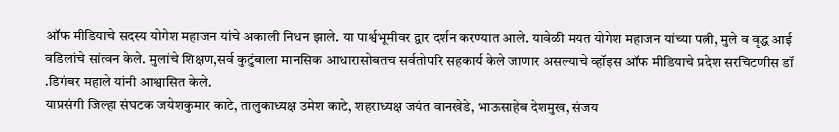ऑफ मीडियाचे सदस्य योगेश महाजन यांचे अकाली निधन झाले. या पार्श्वभूमीवर द्वार दर्शन करण्यात आले. यावेळी मयत योगेश महाजन यांच्या पत्नी, मुले व वृद्ध आई वडिलांचे सांत्वन केले. मुलांचे शिक्षण,सर्व कुटुंबाला मानसिक आधारासोबतच सर्वतोपरि सहकार्य केले जाणार असल्याचे व्हॉइस ऑफ मीडियाचे प्रदेश सरचिटणीस डॉ .डिगंबर महाले यांनी आश्वासित केले.
याप्रसंगी जिल्हा संघटक जयेशकुमार काटे, तालुकाध्यक्ष उमेश काटे, शहराध्यक्ष जयंत वानखेडे, भाऊसाहेब देशमुख, संजय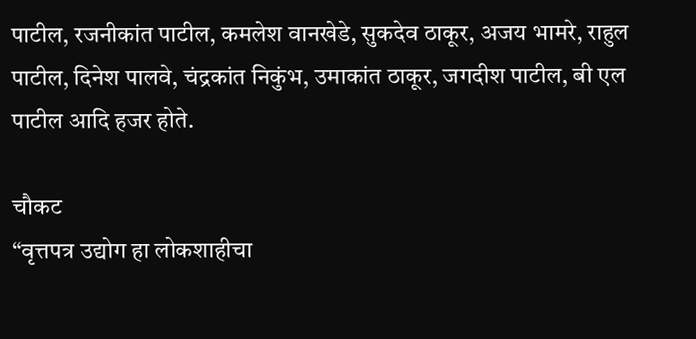पाटील, रजनीकांत पाटील, कमलेश वानखेडे, सुकदेव ठाकूर, अजय भामरे, राहुल पाटील, दिनेश पालवे, चंद्रकांत निकुंभ, उमाकांत ठाकूर, जगदीश पाटील, बी एल पाटील आदि हजर होते.

चौकट
“वृत्तपत्र उद्योग हा लोकशाहीचा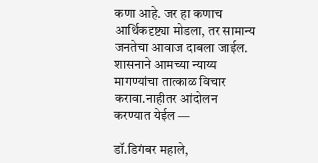कणा आहे. जर हा कणाच आर्थिकदृष्ट्या मोडला, तर सामान्य जनतेचा आवाज दाबला जाईल. शासनाने आमच्या न्याय्य मागण्यांचा तात्काळ विचार करावा.नाहीतर आंदोलन
करण्यात येईल —

डॉ.डिगंबर महाले,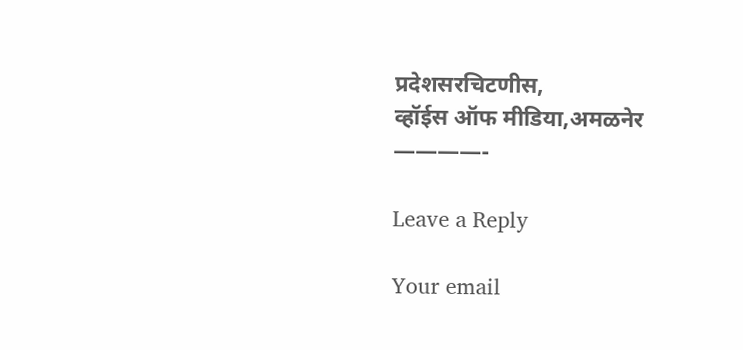प्रदेशसरचिटणीस,
व्हॉईस ऑफ मीडिया,अमळनेर
————-

Leave a Reply

Your email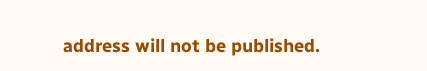address will not be published.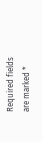Required fields are marked *